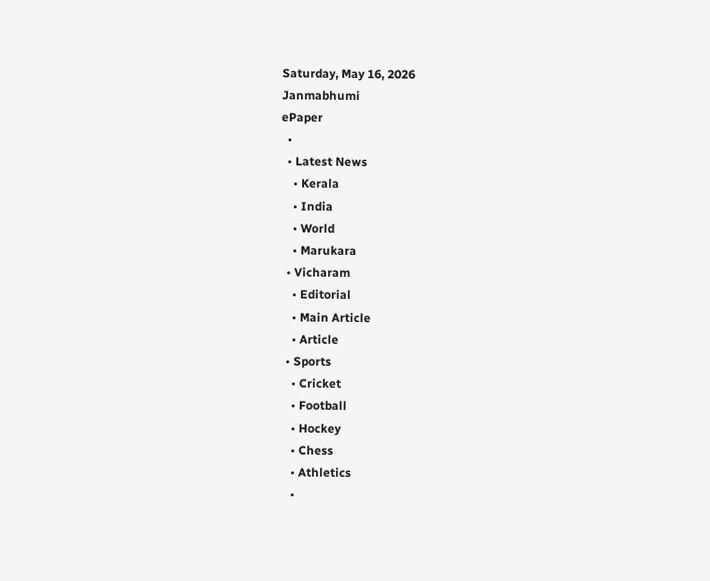Saturday, May 16, 2026
Janmabhumi
ePaper
  •
  • Latest News
    • Kerala
    • India
    • World
    • Marukara
  • Vicharam
    • Editorial
    • Main Article
    • Article
  • Sports
    • Cricket
    • Football
    • Hockey
    • Chess
    • Athletics
    •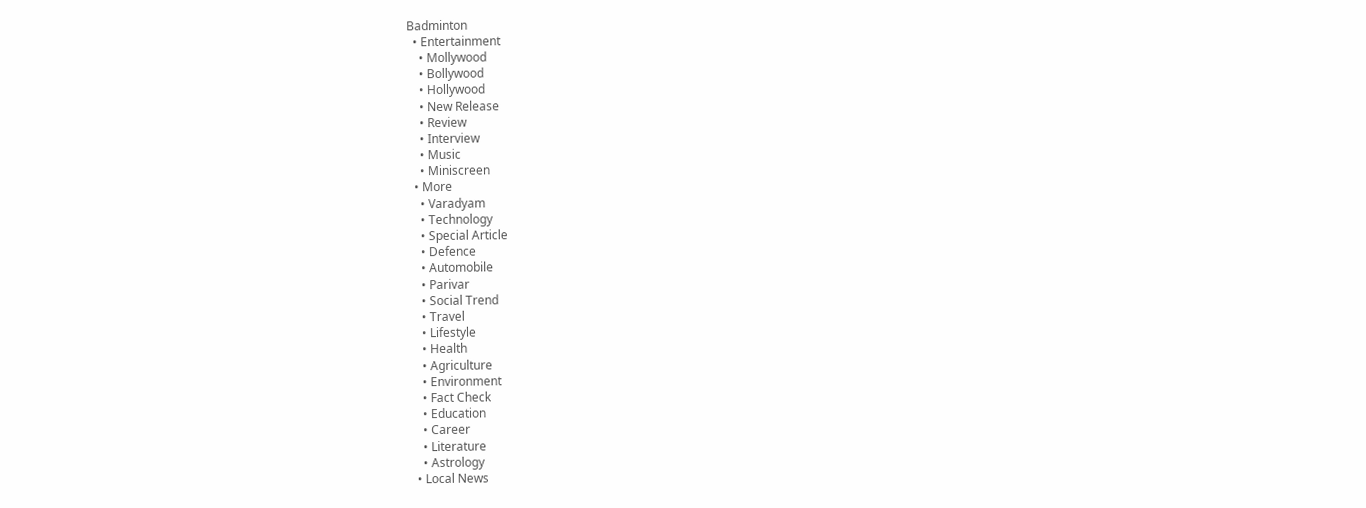Badminton
  • Entertainment
    • Mollywood
    • Bollywood
    • Hollywood
    • New Release
    • Review
    • Interview
    • Music
    • Miniscreen
  • More
    • Varadyam
    • Technology
    • Special Article
    • Defence
    • Automobile
    • Parivar
    • Social Trend
    • Travel
    • Lifestyle
    • Health
    • Agriculture
    • Environment
    • Fact Check
    • Education
    • Career
    • Literature
    • Astrology
  • Local News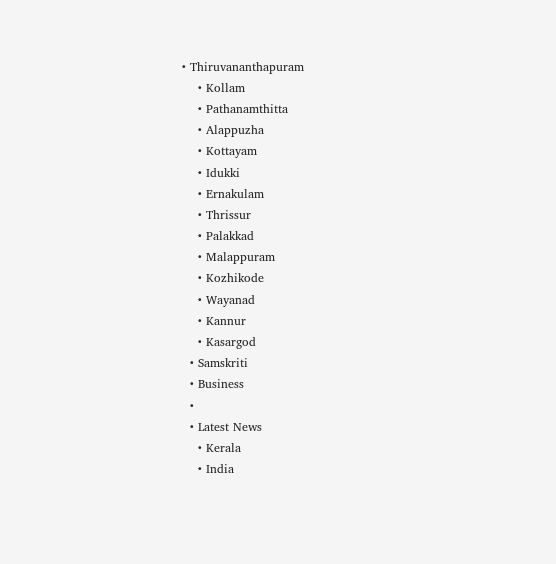• Thiruvananthapuram
    • Kollam
    • Pathanamthitta
    • Alappuzha
    • Kottayam
    • Idukki
    • Ernakulam
    • Thrissur
    • Palakkad
    • Malappuram
    • Kozhikode
    • Wayanad
    • Kannur
    • Kasargod
  • Samskriti
  • Business
  •
  • Latest News
    • Kerala
    • India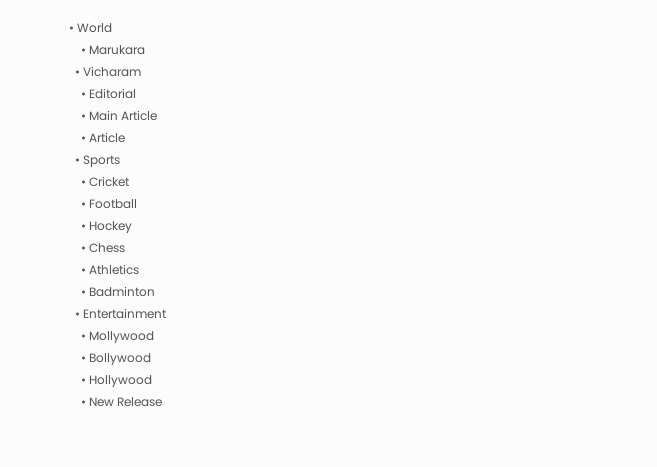• World
    • Marukara
  • Vicharam
    • Editorial
    • Main Article
    • Article
  • Sports
    • Cricket
    • Football
    • Hockey
    • Chess
    • Athletics
    • Badminton
  • Entertainment
    • Mollywood
    • Bollywood
    • Hollywood
    • New Release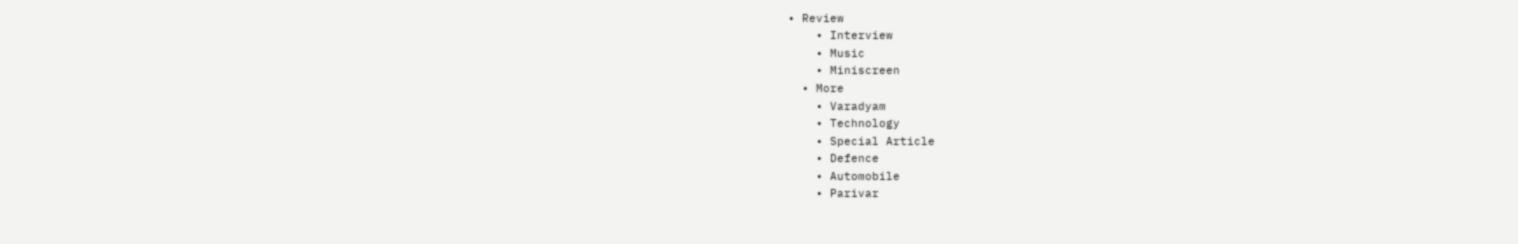• Review
    • Interview
    • Music
    • Miniscreen
  • More
    • Varadyam
    • Technology
    • Special Article
    • Defence
    • Automobile
    • Parivar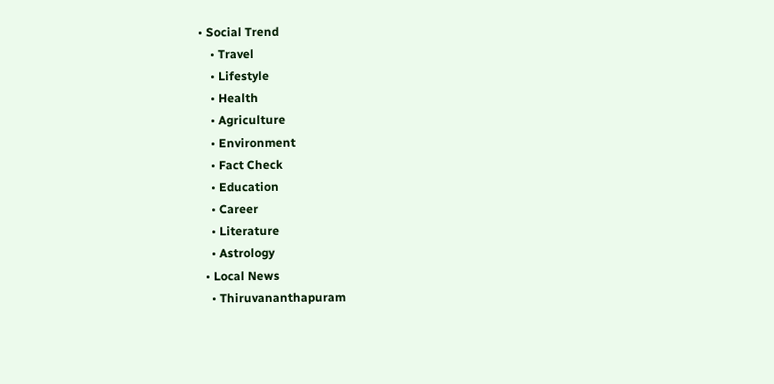• Social Trend
    • Travel
    • Lifestyle
    • Health
    • Agriculture
    • Environment
    • Fact Check
    • Education
    • Career
    • Literature
    • Astrology
  • Local News
    • Thiruvananthapuram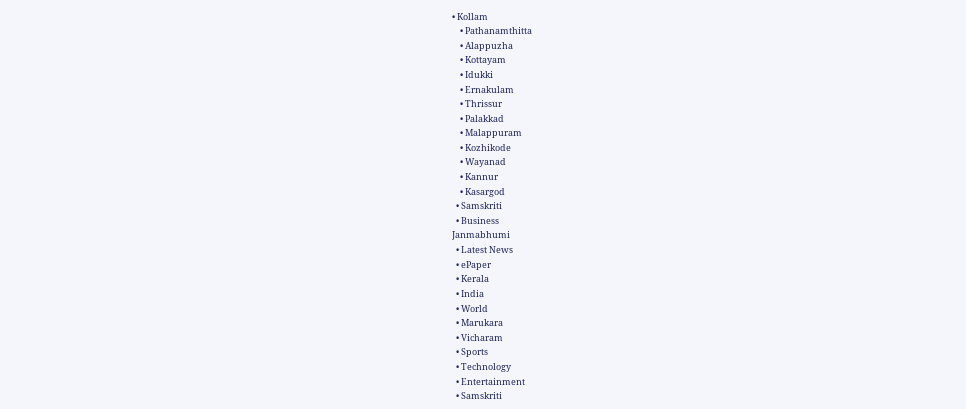• Kollam
    • Pathanamthitta
    • Alappuzha
    • Kottayam
    • Idukki
    • Ernakulam
    • Thrissur
    • Palakkad
    • Malappuram
    • Kozhikode
    • Wayanad
    • Kannur
    • Kasargod
  • Samskriti
  • Business
Janmabhumi
  • Latest News
  • ePaper
  • Kerala
  • India
  • World
  • Marukara
  • Vicharam
  • Sports
  • Technology
  • Entertainment
  • Samskriti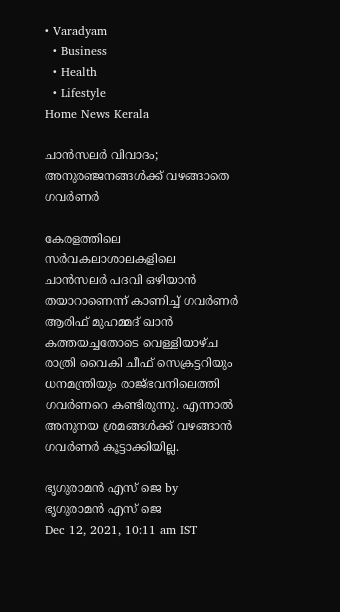• Varadyam
  • Business
  • Health
  • Lifestyle
Home News Kerala

ചാന്‍സലര്‍ വിവാദം; അനുരഞ്ജനങ്ങള്‍ക്ക് വഴങ്ങാതെ ഗവര്‍ണര്‍

കേരളത്തിലെ സര്‍വകലാശാലകളിലെ ചാന്‍സലര്‍ പദവി ഒഴിയാന്‍ തയാറാണെന്ന് കാണിച്ച് ഗവര്‍ണര്‍ ആരിഫ് മുഹമ്മദ് ഖാന്‍ കത്തയച്ചതോടെ വെള്ളിയാഴ്ച രാത്രി വൈകി ചീഫ് സെക്രട്ടറിയും ധനമന്ത്രിയും രാജ്ഭവനിലെത്തി ഗവര്‍ണറെ കണ്ടിരുന്നു. എന്നാല്‍ അനുനയ ശ്രമങ്ങള്‍ക്ക് വഴങ്ങാന്‍ ഗവര്‍ണര്‍ കൂട്ടാക്കിയില്ല.

ഭൃഗുരാമന്‍ എസ് ജെ by ഭൃഗുരാമന്‍ എസ് ജെ
Dec 12, 2021, 10:11 am IST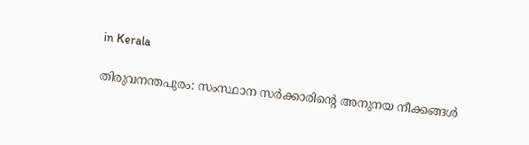in Kerala

തിരുവനന്തപുരം: സംസ്ഥാന സര്‍ക്കാരിന്റെ അനുനയ നീക്കങ്ങള്‍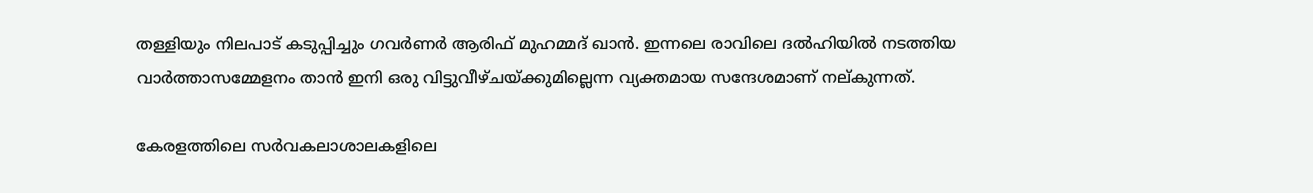തള്ളിയും നിലപാട് കടുപ്പിച്ചും ഗവര്‍ണര്‍ ആരിഫ് മുഹമ്മദ് ഖാന്‍. ഇന്നലെ രാവിലെ ദല്‍ഹിയില്‍ നടത്തിയ വാര്‍ത്താസമ്മേളനം താന്‍ ഇനി ഒരു വിട്ടുവീഴ്ചയ്‌ക്കുമില്ലെന്ന വ്യക്തമായ സന്ദേശമാണ് നല്കുന്നത്.

കേരളത്തിലെ സര്‍വകലാശാലകളിലെ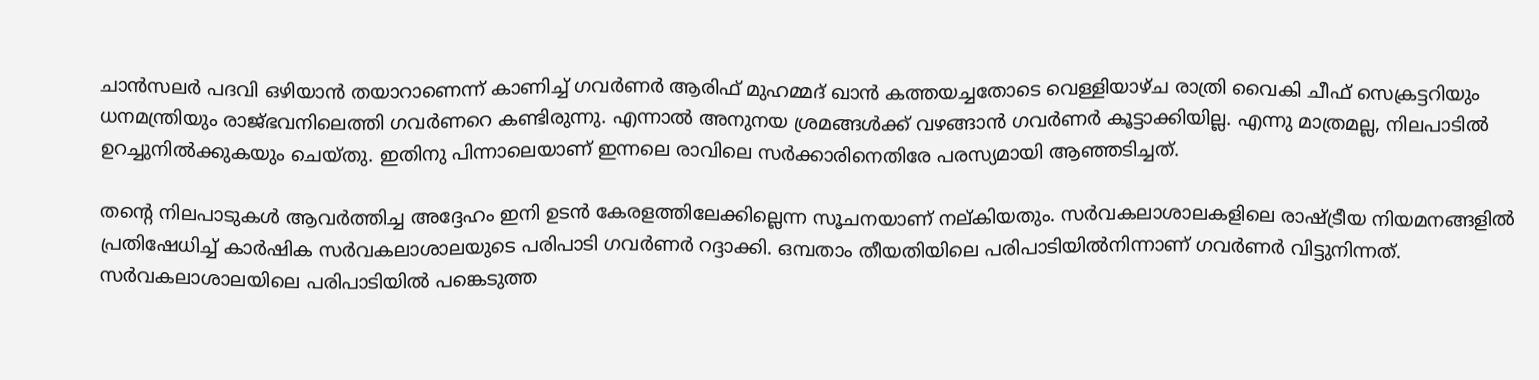ചാന്‍സലര്‍ പദവി ഒഴിയാന്‍ തയാറാണെന്ന് കാണിച്ച് ഗവര്‍ണര്‍ ആരിഫ് മുഹമ്മദ് ഖാന്‍ കത്തയച്ചതോടെ വെള്ളിയാഴ്ച രാത്രി വൈകി ചീഫ് സെക്രട്ടറിയും ധനമന്ത്രിയും രാജ്ഭവനിലെത്തി ഗവര്‍ണറെ കണ്ടിരുന്നു. എന്നാല്‍ അനുനയ ശ്രമങ്ങള്‍ക്ക് വഴങ്ങാന്‍ ഗവര്‍ണര്‍ കൂട്ടാക്കിയില്ല. എന്നു മാത്രമല്ല, നിലപാടില്‍ ഉറച്ചുനില്‍ക്കുകയും ചെയ്തു. ഇതിനു പിന്നാലെയാണ് ഇന്നലെ രാവിലെ സര്‍ക്കാരിനെതിരേ പരസ്യമായി ആഞ്ഞടിച്ചത്.

തന്റെ നിലപാടുകള്‍ ആവര്‍ത്തിച്ച അദ്ദേഹം ഇനി ഉടന്‍ കേരളത്തിലേക്കില്ലെന്ന സൂചനയാണ് നല്കിയതും. സര്‍വകലാശാലകളിലെ രാഷ്‌ട്രീയ നിയമനങ്ങളില്‍ പ്രതിഷേധിച്ച് കാര്‍ഷിക സര്‍വകലാശാലയുടെ പരിപാടി ഗവര്‍ണര്‍ റദ്ദാക്കി. ഒമ്പതാം തീയതിയിലെ പരിപാടിയില്‍നിന്നാണ് ഗവര്‍ണര്‍ വിട്ടുനിന്നത്. സര്‍വകലാശാലയിലെ പരിപാടിയില്‍ പങ്കെടുത്ത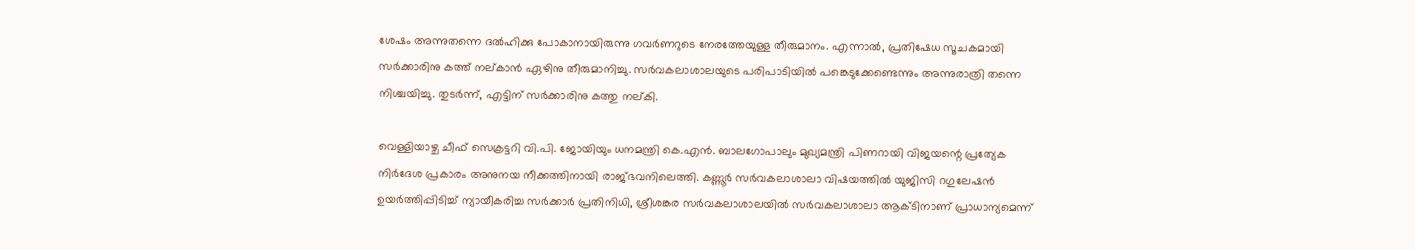ശേഷം അന്നുതന്നെ ദല്‍ഹിക്കു പോകാനായിരുന്നു ഗവര്‍ണറുടെ നേരത്തേയുള്ള തീരുമാനം. എന്നാല്‍, പ്രതിഷേധ സൂചകമായി സര്‍ക്കാരിനു കത്ത് നല്കാന്‍ ഏഴിനു തീരുമാനിച്ചു. സര്‍വകലാശാലയുടെ പരിപാടിയില്‍ പങ്കെടുക്കേണ്ടെന്നും അന്നുരാത്രി തന്നെ നിശ്ചയിച്ചു. തുടര്‍ന്ന്, എട്ടിന് സര്‍ക്കാരിനു കത്തു നല്കി.

വെള്ളിയാഴ്ച ചീഫ് സെക്രട്ടറി വി.പി. ജോയിയും ധനമന്ത്രി കെ.എന്‍. ബാലഗോപാലും മുഖ്യമന്ത്രി പിണറായി വിജയന്റെ പ്രത്യേക നിര്‍ദേശ പ്രകാരം അനുനയ നീക്കത്തിനായി രാജ്ഭവനിലെത്തി. കണ്ണൂര്‍ സര്‍വകലാശാലാ വിഷയത്തില്‍ യുജിസി റഗുലേഷന്‍ ഉയര്‍ത്തിപ്പിടിച്ച് ന്യായീകരിച്ച സര്‍ക്കാര്‍ പ്രതിനിധി, ശ്രീശങ്കര സര്‍വകലാശാലയില്‍ സര്‍വകലാശാലാ ആക്ടിനാണ് പ്രാധാന്യമെന്ന്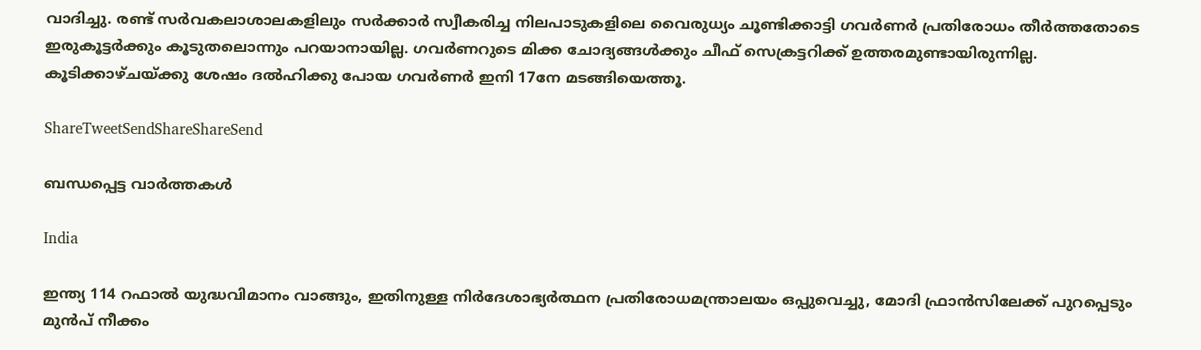വാദിച്ചു. രണ്ട് സര്‍വകലാശാലകളിലും സര്‍ക്കാര്‍ സ്വീകരിച്ച നിലപാടുകളിലെ വൈരുധ്യം ചൂണ്ടിക്കാട്ടി ഗവര്‍ണര്‍ പ്രതിരോധം തീര്‍ത്തതോടെ ഇരുകൂട്ടര്‍ക്കും കൂടുതലൊന്നും പറയാനായില്ല. ഗവര്‍ണറുടെ മിക്ക ചോദ്യങ്ങള്‍ക്കും ചീഫ് സെക്രട്ടറിക്ക് ഉത്തരമുണ്ടായിരുന്നില്ല. കൂടിക്കാഴ്ചയ്‌ക്കു ശേഷം ദല്‍ഹിക്കു പോയ ഗവര്‍ണര്‍ ഇനി 17നേ മടങ്ങിയെത്തൂ.

ShareTweetSendShareShareSend

ബന്ധപ്പെട്ട വാര്‍ത്തകള്‍

India

ഇന്ത്യ 114 റഫാല്‍ യുദ്ധവിമാനം വാങ്ങും, ഇതിനുള്ള നിര്‍ദേശാഭ്യര്‍ത്ഥന പ്രതിരോധമന്ത്രാലയം ഒപ്പുവെച്ചു, മോദി ഫ്രാന്‍സിലേക്ക് പുറപ്പെടും മുന്‍പ് നീക്കം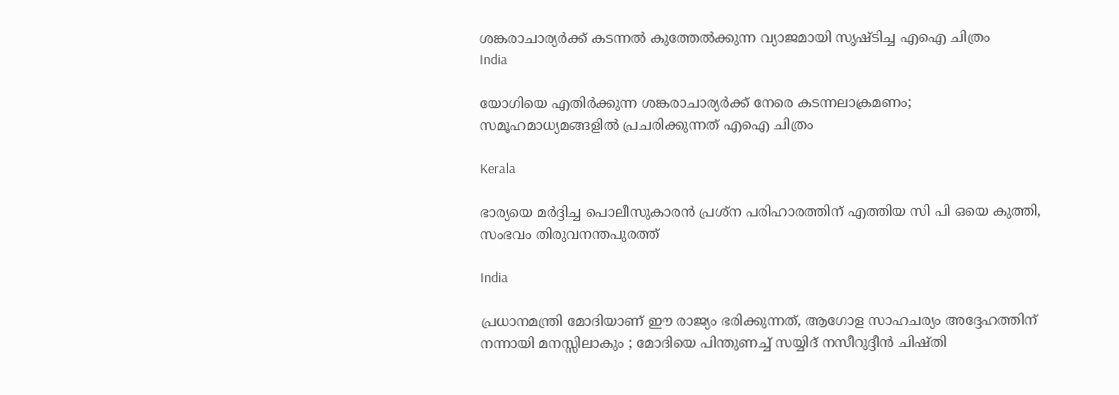ശങ്കരാചാര്യര്‍ക്ക് കടന്നല്‍ കുത്തേല്‍ക്കുന്ന വ്യാജമായി സൃഷ്ടിച്ച എഐ ചിത്രം
India

യോഗിയെ എതിര്‍ക്കുന്ന ശങ്കരാചാര്യര്‍ക്ക് നേരെ കടന്നലാക്രമണം; സമൂഹമാധ്യമങ്ങളില്‍ പ്രചരിക്കുന്നത് എഐ ചിത്രം

Kerala

ഭാര്യയെ മര്‍ദ്ദിച്ച പൊലീസുകാരന്‍ പ്രശ്‌ന പരിഹാരത്തിന് എത്തിയ സി പി ഒയെ കുത്തി, സംഭവം തിരുവനന്തപുരത്ത്

India

പ്രധാനമന്ത്രി മോദിയാണ് ഈ രാജ്യം ഭരിക്കുന്നത്, ആഗോള സാഹചര്യം അദ്ദേഹത്തിന് നന്നായി മനസ്സിലാകും ; മോദിയെ പിന്തുണച്ച് സയ്യിദ് നസീറുദ്ദീൻ ചിഷ്തി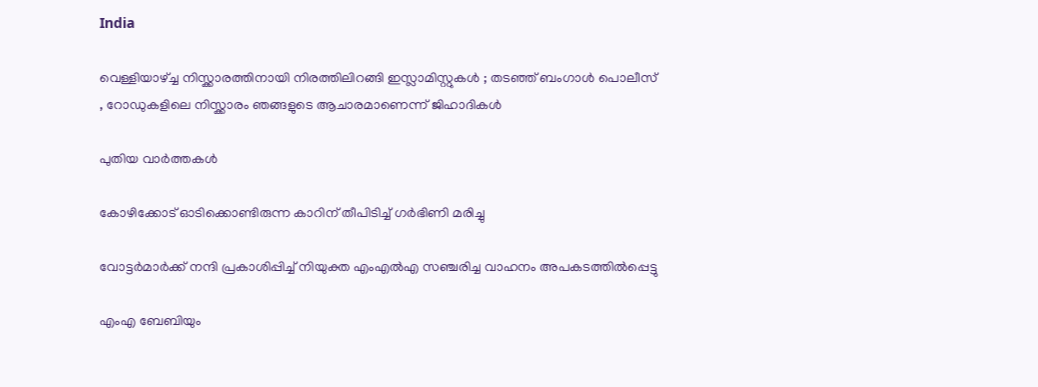India

വെള്ളിയാഴ്‌ച്ച നിസ്ക്കാരത്തിനായി നിരത്തിലിറങ്ങി ഇസ്ലാമിസ്റ്റുകൾ ; തടഞ്ഞ് ബംഗാൾ പൊലീസ് , റോഡുകളിലെ നിസ്ക്കാരം ഞങ്ങളുടെ ആചാരമാണെന്ന് ജിഹാദികൾ

പുതിയ വാര്‍ത്തകള്‍

കോഴിക്കോട് ഓടിക്കൊണ്ടിരുന്ന കാറിന് തീപിടിച്ച് ഗര്‍ഭിണി മരിച്ചു

വോട്ടര്‍മാര്‍ക്ക് നന്ദി പ്രകാശിപ്പിച്ച് നിയുക്ത എംഎല്‍എ സഞ്ചരിച്ച വാഹനം അപകടത്തില്‍പ്പെട്ടു

എംഎ ബേബിയും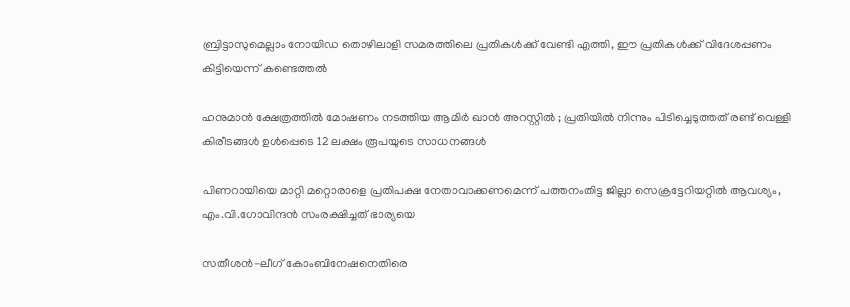ബ്രിട്ടാസുമെല്ലാം നോയിഡ തൊഴിലാളി സമരത്തിലെ പ്രതികള്‍ക്ക് വേണ്ടി എത്തി, ഈ പ്രതികള്‍ക്ക് വിദേശപ്പണം കിട്ടിയെന്ന് കണ്ടെത്തല്‍

ഹനുമാൻ ക്ഷേത്രത്തിൽ മോഷണം നടത്തിയ ആമിർ ഖാൻ അറസ്റ്റിൽ ; പ്രതിയിൽ നിന്നും പിടിച്ചെടുത്തത് രണ്ട് വെള്ളി കിരീടങ്ങൾ ഉൾപ്പെടെ 12 ലക്ഷം രൂപയുടെ സാധനങ്ങൾ

പിണറായിയെ മാറ്റി മറ്റൊരാളെ പ്രതിപക്ഷ നേതാവാക്കണമെന്ന് പത്തനംതിട്ട ജില്ലാ സെക്രട്ടേറിയറ്റില്‍ ആവശ്യം, എം.വി.ഗോവിന്ദന്‍ സംരക്ഷിച്ചത് ഭാര്യയെ

സതീശന്‍-ലീഗ് കോംബിനേഷനെതിരെ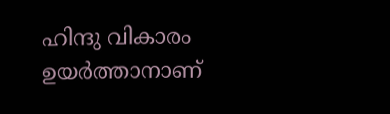ഹിന്ദു വികാരം ഉയര്‍ത്താനാണ്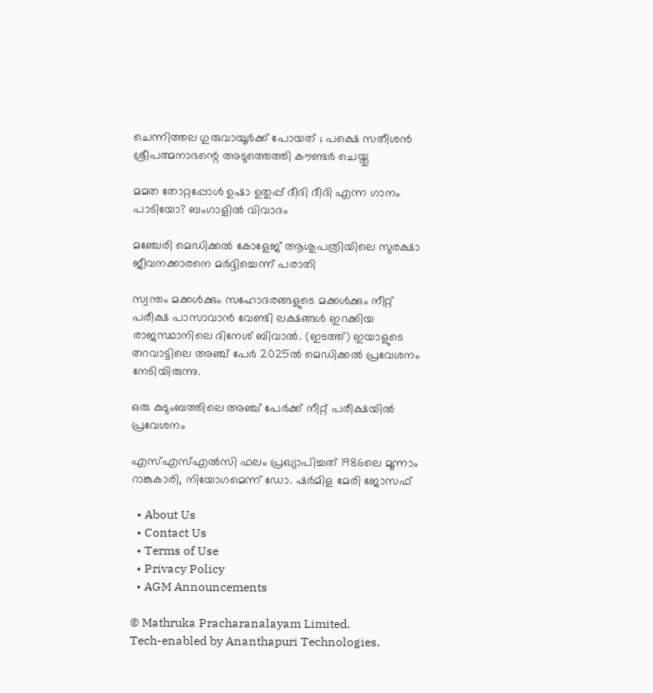ചെന്നിത്തല ഗുരുവായൂര്‍ക്ക് പോയത് ; പക്ഷെ സതീശന്‍ ശ്രീപത്മനാഭന്റെ അടുത്തെത്തി കൗണ്ടര്‍ ചെയ്തു

മമത തോറ്റപ്പോള്‍ ഉഷാ ഉതുപ്പ് ദീദി ദീദി എന്ന ഗാനം പാടിയോ? ബംഗാളില്‍ വിവാദം

മഞ്ചേരി മെഡിക്കല്‍ കോളേജ് ആശുപത്രിയിലെ സുരക്ഷാ ജീവനക്കാരനെ മര്‍ദ്ദിച്ചെന്ന് പരാതി

സ്വന്തം മക്കള്‍ക്കും സഹോദരങ്ങളുടെ മക്കള്‍ക്കും നീറ്റ് പരീക്ഷ പാസാവാന്‍ വേണ്ടി ലക്ഷങ്ങള്‍ ഇറക്കിയ രാജസ്ഥാനിലെ ദിനേശ് ബിവാല്‍. (ഇടത്ത്) ഇയാളുടെ തറവാട്ടിലെ അഞ്ച് പേര്‍ 2025ല്‍ മെഡിക്കല്‍ പ്രവേശനം നേടിയിരുന്നു.

ഒരു കുടുംബത്തിലെ അഞ്ച് പേര്‍ക്ക് നീറ്റ് പരീക്ഷയില്‍ പ്രവേശനം

എസ്എസ്എല്‍സി ഫലം പ്രഖ്യാപിച്ചത് 1986ലെ മൂന്നാം റാങ്കുകാരി, നിയോഗമെന്ന് ഡോ. ഷര്‍മിള മേരി ജോസഫ്

  • About Us
  • Contact Us
  • Terms of Use
  • Privacy Policy
  • AGM Announcements

© Mathruka Pracharanalayam Limited.
Tech-enabled by Ananthapuri Technologies.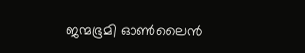ജന്മഭൂമി ഓണ്‍ലൈന്‍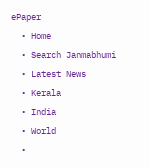ePaper
  • Home
  • Search Janmabhumi
  • Latest News
  • Kerala
  • India
  • World
  •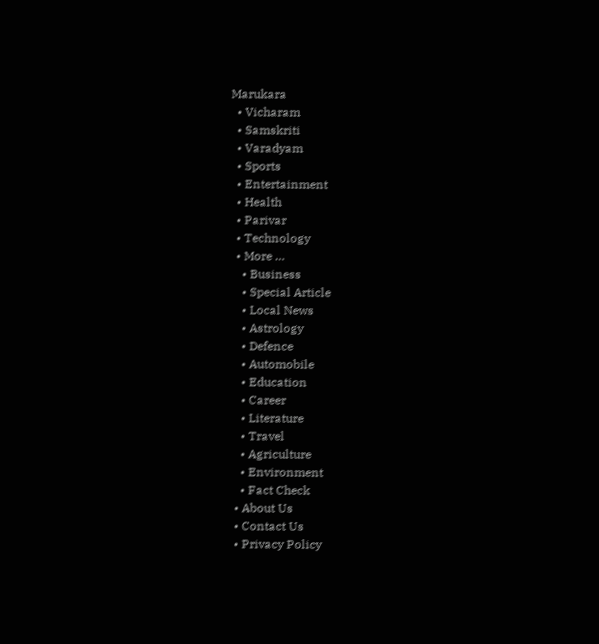Marukara
  • Vicharam
  • Samskriti
  • Varadyam
  • Sports
  • Entertainment
  • Health
  • Parivar
  • Technology
  • More …
    • Business
    • Special Article
    • Local News
    • Astrology
    • Defence
    • Automobile
    • Education
    • Career
    • Literature
    • Travel
    • Agriculture
    • Environment
    • Fact Check
  • About Us
  • Contact Us
  • Privacy Policy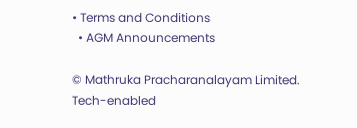• Terms and Conditions
  • AGM Announcements

© Mathruka Pracharanalayam Limited.
Tech-enabled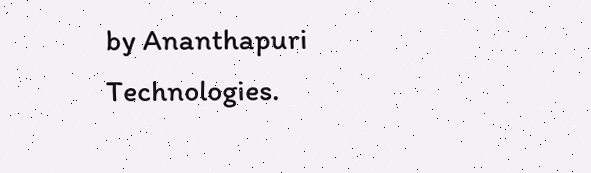by Ananthapuri Technologies.